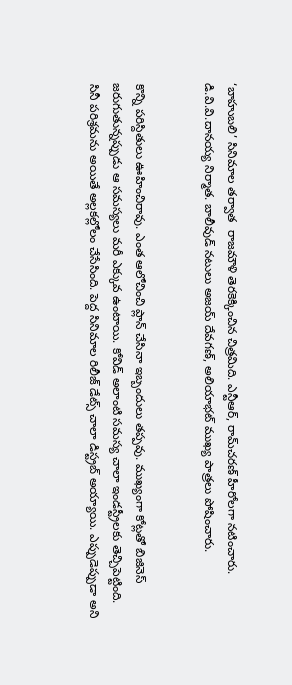‘బాహుబలి’ సినిమాల తర్వాత  రాజమౌళి తెరకెక్కించిన చిత్రమిది. ఎన్టీఆర్‌, రామ్‌చరణ్‌ హీరోలగా నటించారు. డి.వి.వి.దానయ్య నిర్మాత. బాలీవుడ్‌ నటులు అజయ్‌ దేవగణ్‌, అలియాభట్‌ ముఖ్య పాత్రలు పోషించారు.


కొన్ని పరిస్దితులు ఊహించిరావు. ఎంత ఆలోచించి ప్లాన్ చేసినా ఇబ్బందులు తప్పవు. ముఖ్యంగా కోట్లతో బిజినెస్ జరుగుతున్నప్పుడు ఆ సమస్యలు మరీ ఎక్కువ ఉంటాయి. కోవిడ్ అలాంటి సమస్య చాలా ఇండస్ట్రీలకు తెచ్చిపెట్టింది. సినీ పరిశ్రమను అయితే అల్లకల్లోలం చేసేసింది. పెద్ద సినిమాల రిలీజ్ డేట్స్ చాలా డిస్ట్రబ్ అయ్యాయి. ఎప్పుడెప్పుడా అని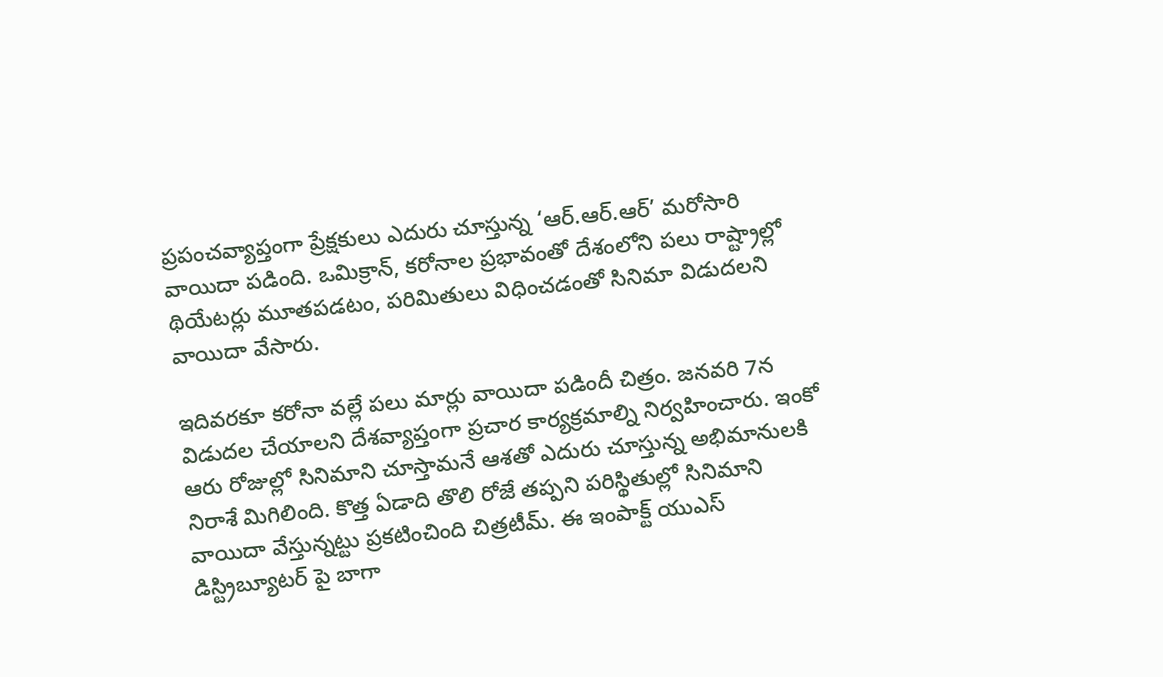ప్రపంచవ్యాప్తంగా ప్రేక్షకులు ఎదురు చూస్తున్న ‘ఆర్‌.ఆర్‌.ఆర్‌’ మరోసారి వాయిదా పడింది. ఒమిక్రాన్‌, కరోనాల ప్రభావంతో దేశంలోని పలు రాష్ట్రాల్లో థియేటర్లు మూతపడటం, పరిమితులు విధించడంతో సినిమా విడుదలని వాయిదా వేసారు.

ఇదివరకూ కరోనా వల్లే పలు మార్లు వాయిదా పడిందీ చిత్రం. జనవరి 7న విడుదల చేయాలని దేశవ్యాప్తంగా ప్రచార కార్యక్రమాల్ని నిర్వహించారు. ఇంకో ఆరు రోజుల్లో సినిమాని చూస్తామనే ఆశతో ఎదురు చూస్తున్న అభిమానులకి నిరాశే మిగిలింది. కొత్త ఏడాది తొలి రోజే తప్పని పరిస్థితుల్లో సినిమాని వాయిదా వేస్తున్నట్టు ప్రకటించింది చిత్రటీమ్. ఈ ఇంపాక్ట్ యుఎస్ డిస్ట్రిబ్యూటర్ పై బాగా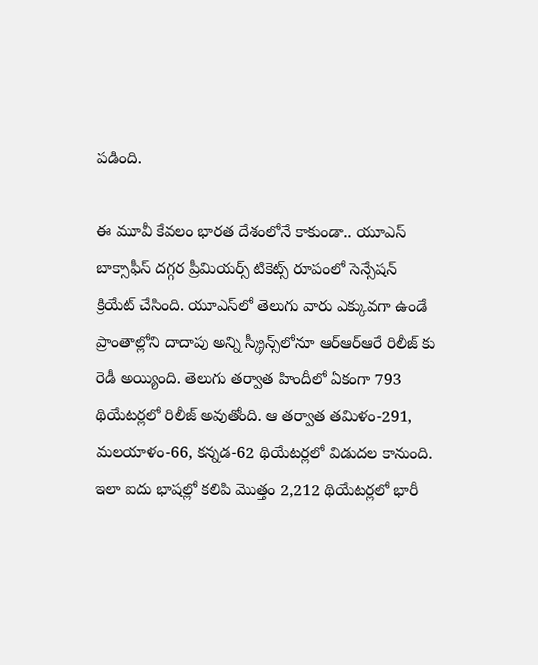పడింది.

ఈ మూవీ కేవలం భారత దేశంలోనే కాకుండా.. యూఎస్ బాక్సాఫీస్ దగ్గర ప్రీమియర్స్ టికెట్స్ రూపంలో సెన్సేషన్ క్రియేట్ చేసింది. యూఎస్‌లో తెలుగు వారు ఎక్కువగా ఉండే ప్రాంతాల్లోని దాదాపు అన్ని స్క్రీన్స్‌లోనూ ఆర్ఆర్ఆరే రిలీజ్ కు రెడీ అయ్యింది. తెలుగు తర్వాత హిందీలో ఏకంగా 793 థియేటర్లలో రిలీజ్ అవుతోంది. ఆ తర్వాత తమిళం-291, మలయాళం-66, కన్నడ-62 థియేటర్లలో విడుదల కానుంది. ఇలా ఐదు భాషల్లో కలిపి మొత్తం 2,212 థియేటర్లలో భారీ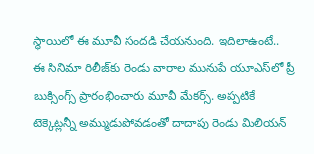స్థాయిలో ఈ మూవీ సందడి చేయనుంది. ఇదిలాఉంటే.. ఈ సినిమా రిలీజ్‌కు రెండు వారాల మునుపే యూఎస్‌లో ప్రీ బుక్సింగ్స్ ప్రారంభించారు మూవీ మేకర్స్. అప్పటికే టెక్కెట్లన్నీ అమ్ముడుపోవడంతో దాదాపు రెండు మిలియన్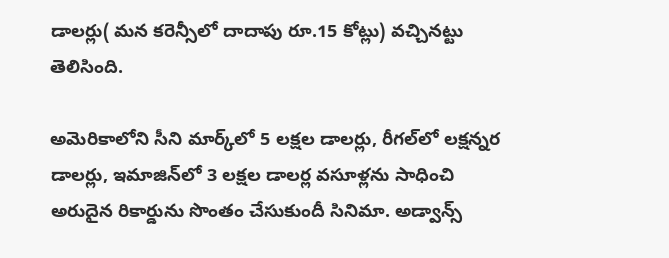డాలర్లు( మన కరెన్సీలో దాదాపు రూ.15 కోట్లు) వచ్చినట్టు తెలిసింది.

అమెరికాలోని సీని మార్క్‌లో 5 లక్షల డాలర్లు, రీగల్‌లో లక్షన్నర డాలర్లు, ఇమాజిన్‌లో 3 లక్షల డాలర్ల వసూళ్లను సాధించి అరుదైన రికార్డును సొంతం చేసుకుందీ సినిమా. అడ్వాన్స్‌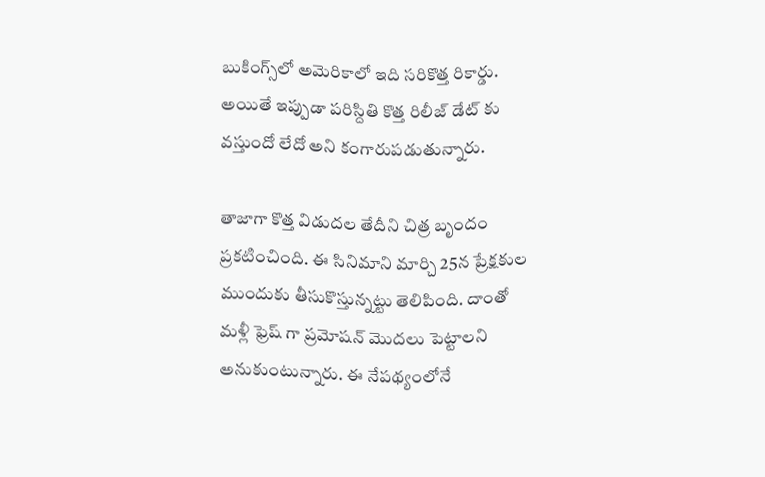బుకింగ్స్‌లో అమెరికాలో ఇది సరికొత్త రికార్డు. అయితే ఇప్పుడా పరిస్దితి కొత్త రిలీజ్ డేట్ కు వస్తుందో లేదో అని కంగారుపడుతున్నారు.

తాజాగా కొత్త విడుదల తేదీని చిత్ర బృందం ప్రకటించింది. ఈ సినిమాని మార్చి 25న ప్రేక్షకుల ముందుకు తీసుకొస్తున్నట్టు తెలిపింది. దాంతో మళ్లీ ఫ్రెష్ గా ప్రమోషన్ మొదలు పెట్టాలని అనుకుంటున్నారు. ఈ నేపథ్యంలోనే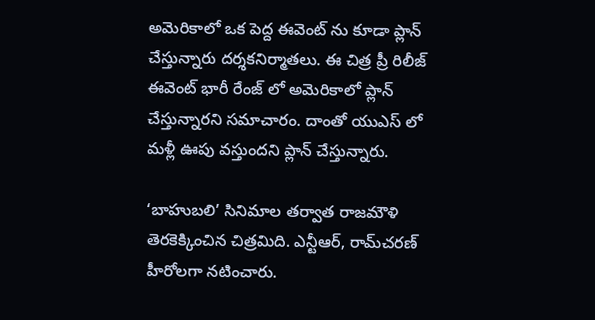అమెరికాలో ఒక పెద్ద ఈవెంట్ ను కూడా ప్లాన్ చేస్తున్నారు దర్శకనిర్మాతలు. ఈ చిత్ర ప్రీ రిలీజ్ ఈవెంట్ భారీ రేంజ్ లో అమెరికాలో ప్లాన్ చేస్తున్నారని సమాచారం. దాంతో యుఎస్ లో మళ్లీ ఊపు వస్తుందని ప్లాన్ చేస్తున్నారు.

‘బాహుబలి’ సినిమాల తర్వాత రాజమౌళి తెరకెక్కించిన చిత్రమిది. ఎన్టీఆర్‌, రామ్‌చరణ్‌ హీరోలగా నటించారు.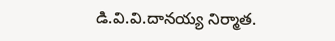డి.వి.వి.దానయ్య నిర్మాత.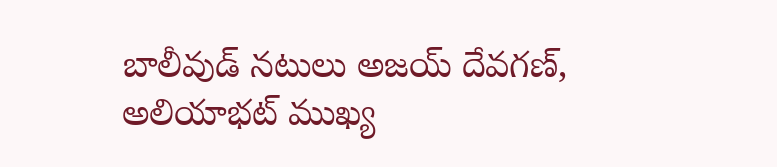బాలీవుడ్‌ నటులు అజయ్‌ దేవగణ్‌, అలియాభట్‌ ముఖ్య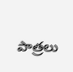పాత్రలు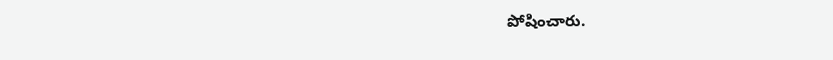పోషించారు.